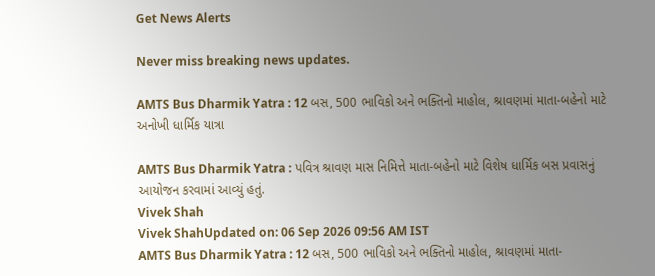Get News Alerts

Never miss breaking news updates.

AMTS Bus Dharmik Yatra : 12 બસ, 500 ભાવિકો અને ભક્તિનો માહોલ, શ્રાવણમાં માતા-બહેનો માટે અનોખી ધાર્મિક યાત્રા

AMTS Bus Dharmik Yatra : પવિત્ર શ્રાવણ માસ નિમિત્તે માતા-બહેનો માટે વિશેષ ધાર્મિક બસ પ્રવાસનું આયોજન કરવામાં આવ્યું હતું.
Vivek Shah
Vivek ShahUpdated on: 06 Sep 2026 09:56 AM IST
AMTS Bus Dharmik Yatra : 12 બસ, 500 ભાવિકો અને ભક્તિનો માહોલ, શ્રાવણમાં માતા-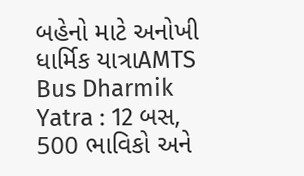બહેનો માટે અનોખી ધાર્મિક યાત્રાAMTS Bus Dharmik Yatra : 12 બસ, 500 ભાવિકો અને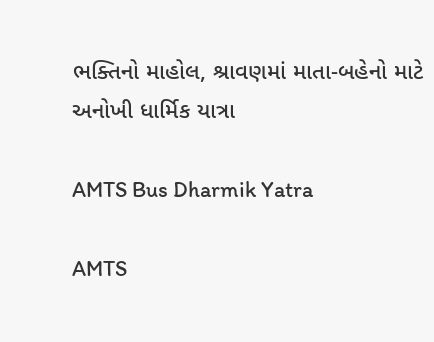ભક્તિનો માહોલ, શ્રાવણમાં માતા-બહેનો માટે અનોખી ધાર્મિક યાત્રા

AMTS Bus Dharmik Yatra

AMTS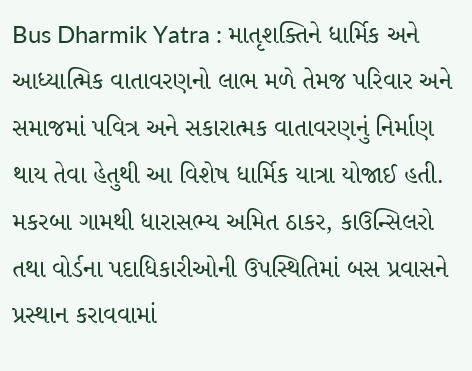Bus Dharmik Yatra : માતૃશક્તિને ધાર્મિક અને આધ્યાત્મિક વાતાવરણનો લાભ મળે તેમજ પરિવાર અને સમાજમાં પવિત્ર અને સકારાત્મક વાતાવરણનું નિર્માણ થાય તેવા હેતુથી આ વિશેષ ધાર્મિક યાત્રા યોજાઈ હતી. મકરબા ગામથી ધારાસભ્ય અમિત ઠાકર, કાઉન્સિલરો તથા વોર્ડના પદાધિકારીઓની ઉપસ્થિતિમાં બસ પ્રવાસને પ્રસ્થાન કરાવવામાં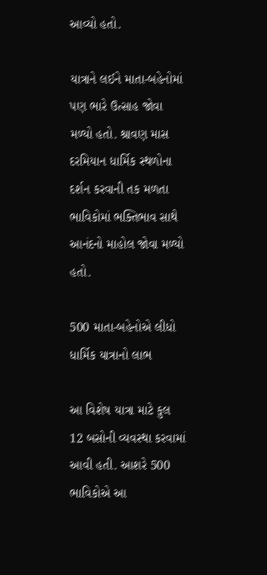આવ્યો હતો.

યાત્રાને લઈને માતા-બહેનોમાં પણ ભારે ઉત્સાહ જોવા મળ્યો હતો. શ્રાવણ માસ દરમિયાન ધાર્મિક સ્થળોના દર્શન કરવાની તક મળતા ભાવિકોમાં ભક્તિભાવ સાથે આનંદનો માહોલ જોવા મળ્યો હતો.

500 માતા-બહેનોએ લીધો ધાર્મિક યાત્રાનો લાભ

આ વિશેષ યાત્રા માટે કુલ 12 બસોની વ્યવસ્થા કરવામાં આવી હતી. આશરે 500 ભાવિકોએ આ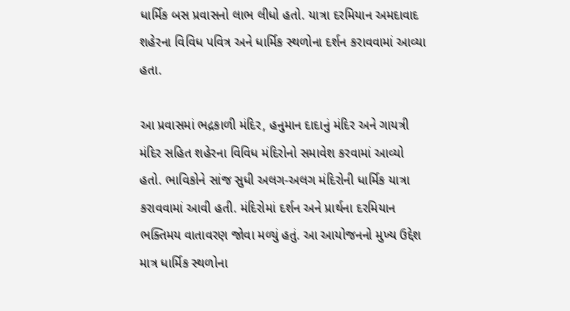ધાર્મિક બસ પ્રવાસનો લાભ લીધો હતો. યાત્રા દરમિયાન અમદાવાદ શહેરના વિવિધ પવિત્ર અને ધાર્મિક સ્થળોના દર્શન કરાવવામાં આવ્યા હતા.

આ પ્રવાસમાં ભદ્રકાળી મંદિર, હનુમાન દાદાનું મંદિર અને ગાયત્રી મંદિર સહિત શહેરના વિવિધ મંદિરોનો સમાવેશ કરવામાં આવ્યો હતો. ભાવિકોને સાંજ સુધી અલગ-અલગ મંદિરોની ધાર્મિક યાત્રા કરાવવામાં આવી હતી. મંદિરોમાં દર્શન અને પ્રાર્થના દરમિયાન ભક્તિમય વાતાવરણ જોવા મળ્યું હતું. આ આયોજનનો મુખ્ય ઉદ્દેશ માત્ર ધાર્મિક સ્થળોના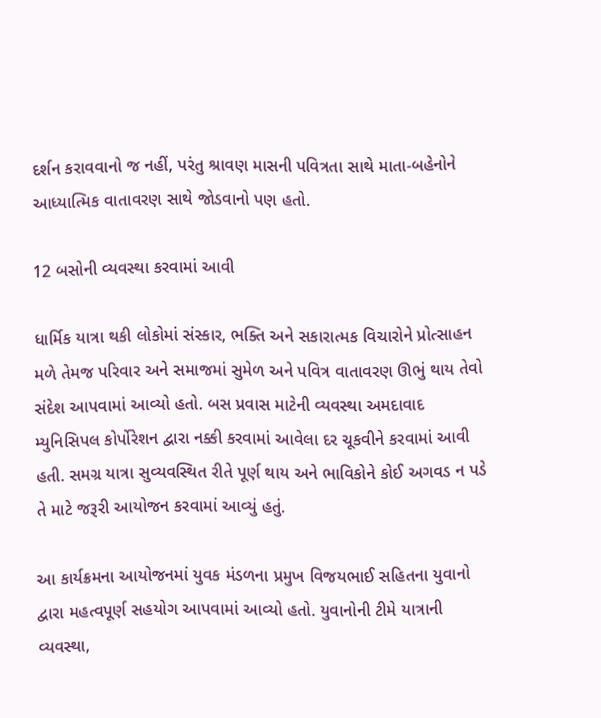દર્શન કરાવવાનો જ નહીં, પરંતુ શ્રાવણ માસની પવિત્રતા સાથે માતા-બહેનોને આધ્યાત્મિક વાતાવરણ સાથે જોડવાનો પણ હતો.

12 બસોની વ્યવસ્થા કરવામાં આવી

ધાર્મિક યાત્રા થકી લોકોમાં સંસ્કાર, ભક્તિ અને સકારાત્મક વિચારોને પ્રોત્સાહન મળે તેમજ પરિવાર અને સમાજમાં સુમેળ અને પવિત્ર વાતાવરણ ઊભું થાય તેવો સંદેશ આપવામાં આવ્યો હતો. બસ પ્રવાસ માટેની વ્યવસ્થા અમદાવાદ મ્યુનિસિપલ કોર્પોરેશન દ્વારા નક્કી કરવામાં આવેલા દર ચૂકવીને કરવામાં આવી હતી. સમગ્ર યાત્રા સુવ્યવસ્થિત રીતે પૂર્ણ થાય અને ભાવિકોને કોઈ અગવડ ન પડે તે માટે જરૂરી આયોજન કરવામાં આવ્યું હતું.

આ કાર્યક્રમના આયોજનમાં યુવક મંડળના પ્રમુખ વિજયભાઈ સહિતના યુવાનો દ્વારા મહત્વપૂર્ણ સહયોગ આપવામાં આવ્યો હતો. યુવાનોની ટીમે યાત્રાની વ્યવસ્થા,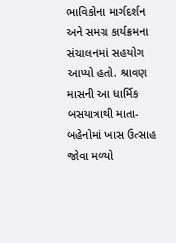ભાવિકોના માર્ગદર્શન અને સમગ્ર કાર્યક્રમના સંચાલનમાં સહયોગ આપ્યો હતો. શ્રાવણ માસની આ ધાર્મિક બસયાત્રાથી માતા-બહેનોમાં ખાસ ઉત્સાહ જોવા મળ્યો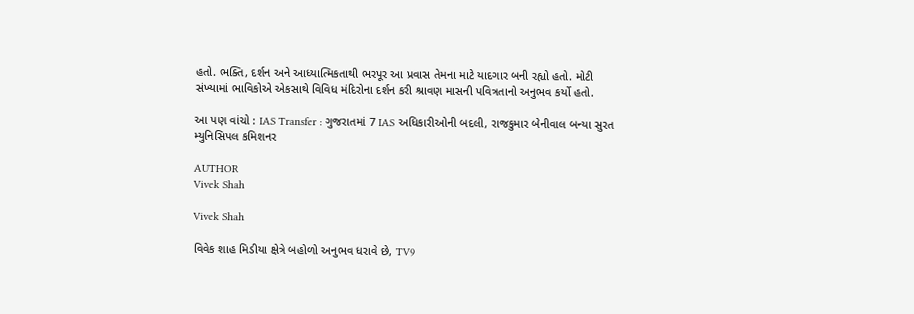હતો. ભક્તિ, દર્શન અને આધ્યાત્મિકતાથી ભરપૂર આ પ્રવાસ તેમના માટે યાદગાર બની રહ્યો હતો. મોટી સંખ્યામાં ભાવિકોએ એકસાથે વિવિધ મંદિરોના દર્શન કરી શ્રાવણ માસની પવિત્રતાનો અનુભવ કર્યો હતો.

આ પણ વાંચો : IAS Transfer : ગુજરાતમાં 7 IAS અધિકારીઓની બદલી, રાજકુમાર બેનીવાલ બન્યા સુરત મ્યુનિસિપલ કમિશનર

AUTHOR
Vivek Shah

Vivek Shah

વિવેક શાહ મિડીયા ક્ષેત્રે બહોળો અનુભવ ધરાવે છે, TV9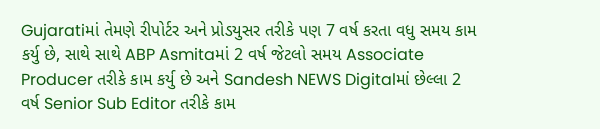Gujaratiમાં તેમણે રીપોર્ટર અને પ્રોડયુસર તરીકે પણ 7 વર્ષ કરતા વધુ સમય કામ કર્યુ છે, સાથે સાથે ABP Asmitaમાં 2 વર્ષ જેટલો સમય Associate Producer તરીકે કામ કર્યુ છે અને Sandesh NEWS Digitalમાં છેલ્લા 2 વર્ષ Senior Sub Editor તરીકે કામ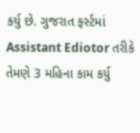કર્યુ છે. ગુજરાત ફર્સ્ટમાં Assistant Ediotor તરીકે તેમણે 3 મહિના કામ કર્યુ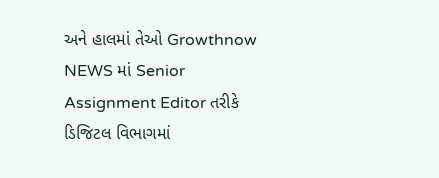અને હાલમાં તેઓ Growthnow NEWS માં Senior Assignment Editor તરીકે ડિજિટલ વિભાગમાં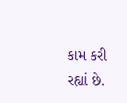કામ કરી રહ્યાં છે.